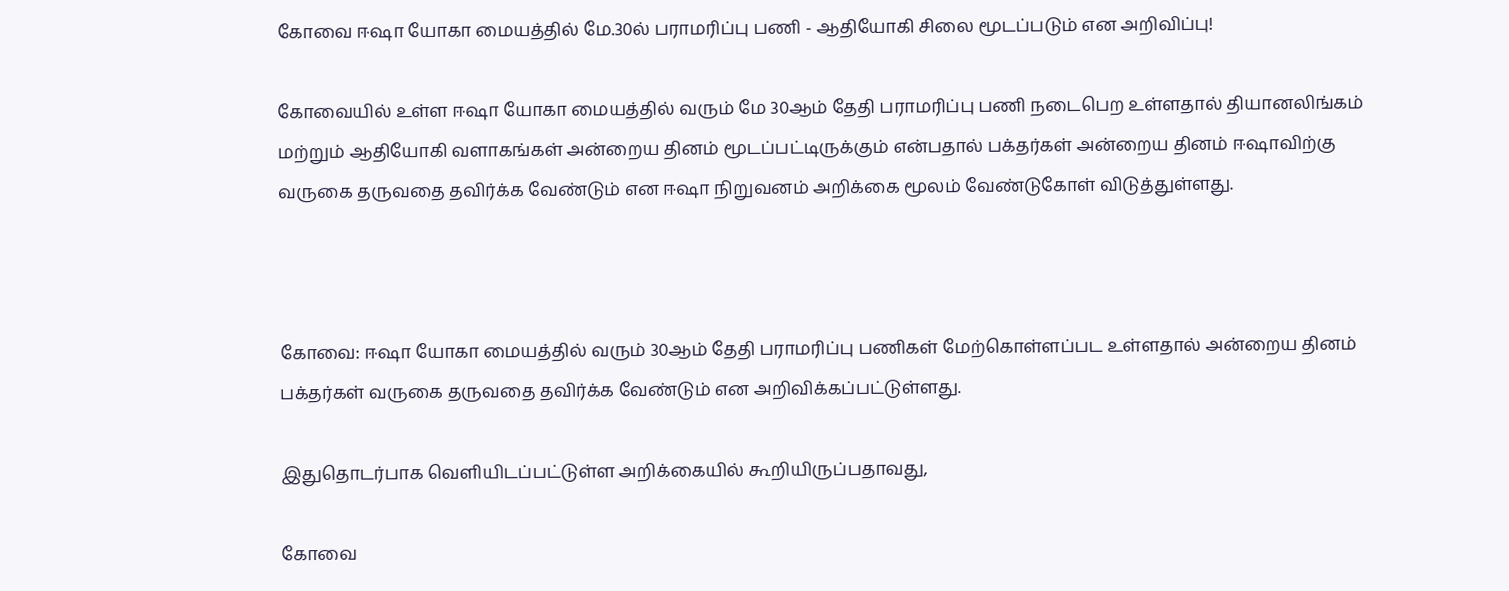கோவை ஈஷா யோகா மையத்தில் மே.30ல் பராமரிப்பு பணி - ஆதியோகி சிலை மூடப்படும் என அறிவிப்பு!

கோவையில் உள்ள ஈஷா யோகா மையத்தில்‌ வரும்‌ மே 30ஆம்‌ தேதி பராமரிப்பு பணி நடைபெற உள்ளதால்‌ தியானலிங்கம்‌ மற்றும்‌ ஆதியோகி வளாகங்கள்‌ அன்றைய தினம்‌ மூடப்பட்டிருக்கும் என்பதால் பக்தர்கள்‌ அன்றைய தினம்‌ ஈஷாவிற்கு வருகை தருவதை தவிர்க்க வேண்டும் என ஈஷா நிறுவனம் அறிக்கை மூலம் வேண்டுகோள் விடுத்துள்ளது.



கோவை: ஈஷா யோகா மையத்தில் வரும் 30ஆம் தேதி பராமரிப்பு பணிகள் மேற்கொள்ளப்பட உள்ளதால் அன்றைய தினம் பக்தர்கள் வருகை தருவதை தவிர்க்க வேண்டும் என அறிவிக்கப்பட்டுள்ளது.

இதுதொடர்பாக வெளியிடப்பட்டுள்ள அறிக்கையில் கூறியிருப்பதாவது,

கோவை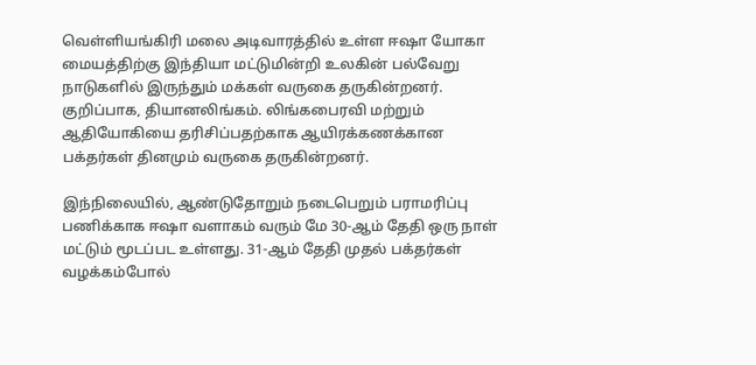வெள்ளியங்கிரி மலை அடிவாரத்தில்‌ உள்ள ஈஷா யோகா மையத்திற்கு இந்தியா மட்டுமின்றி உலகின்‌ பல்வேறு நாடுகளில்‌ இருந்தும்‌ மக்கள்‌ வருகை தருகின்றனர்‌. குறிப்பாக, தியானலிங்கம்‌. லிங்கபைரவி மற்றும்‌ ஆதியோகியை தரிசிப்பதற்காக ஆயிரக்கணக்கான பக்தர்கள்‌ தினமும்‌ வருகை தருகின்றனர்.

இந்நிலையில்‌, ஆண்டுதோறும்‌ நடைபெறும்‌ பராமரிப்பு பணிக்காக ஈஷா வளாகம்‌ வரும்‌ மே 30-ஆம்‌ தேதி ஒரு நாள்‌ மட்டும்‌ மூடப்பட உள்ளது. 31-ஆம்‌ தேதி முதல்‌ பக்தர்கள்‌ வழக்கம்போல்‌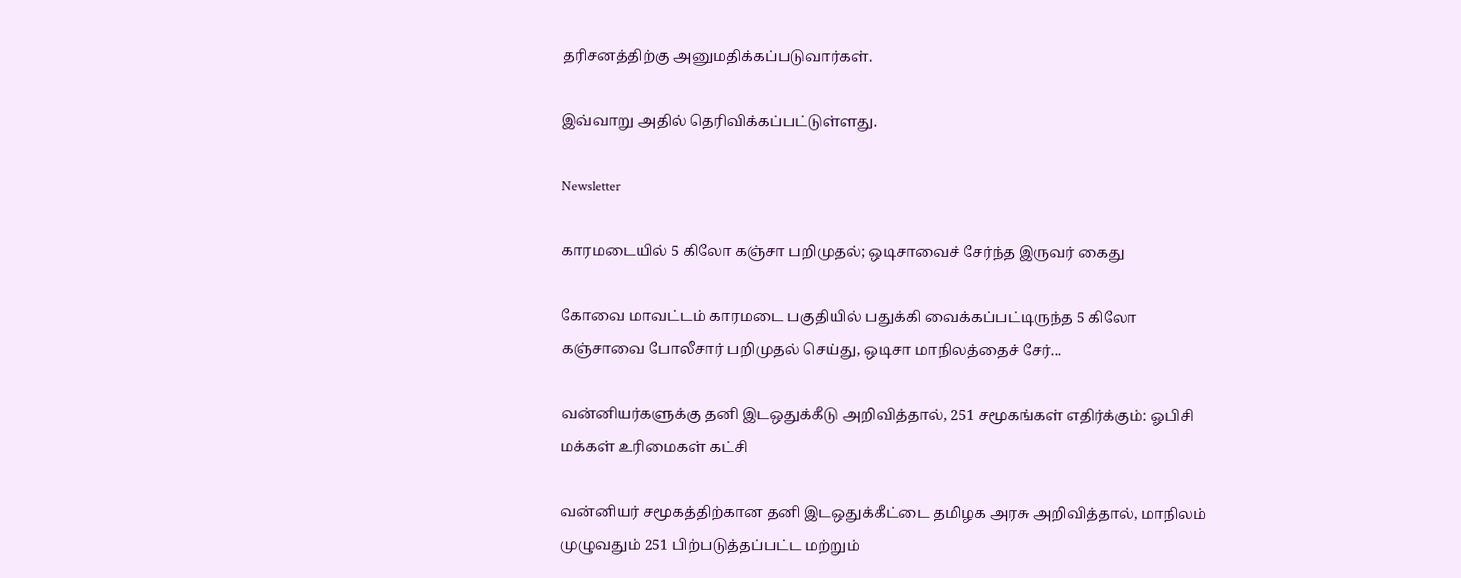தரிசனத்திற்கு அனுமதிக்கப்படுவார்கள்‌.

இவ்வாறு அதில் தெரிவிக்கப்பட்டுள்ளது.

Newsletter

காரமடையில் 5 கிலோ கஞ்சா பறிமுதல்; ஒடிசாவைச் சேர்ந்த இருவர் கைது

கோவை மாவட்டம் காரமடை பகுதியில் பதுக்கி வைக்கப்பட்டிருந்த 5 கிலோ கஞ்சாவை போலீசார் பறிமுதல் செய்து, ஒடிசா மாநிலத்தைச் சேர்...

வன்னியர்களுக்கு தனி இடஒதுக்கீடு அறிவித்தால், 251 சமூகங்கள் எதிர்க்கும்: ஓபிசி மக்கள் உரிமைகள் கட்சி

வன்னியர் சமூகத்திற்கான தனி இடஒதுக்கீட்டை தமிழக அரசு அறிவித்தால், மாநிலம் முழுவதும் 251 பிற்படுத்தப்பட்ட மற்றும்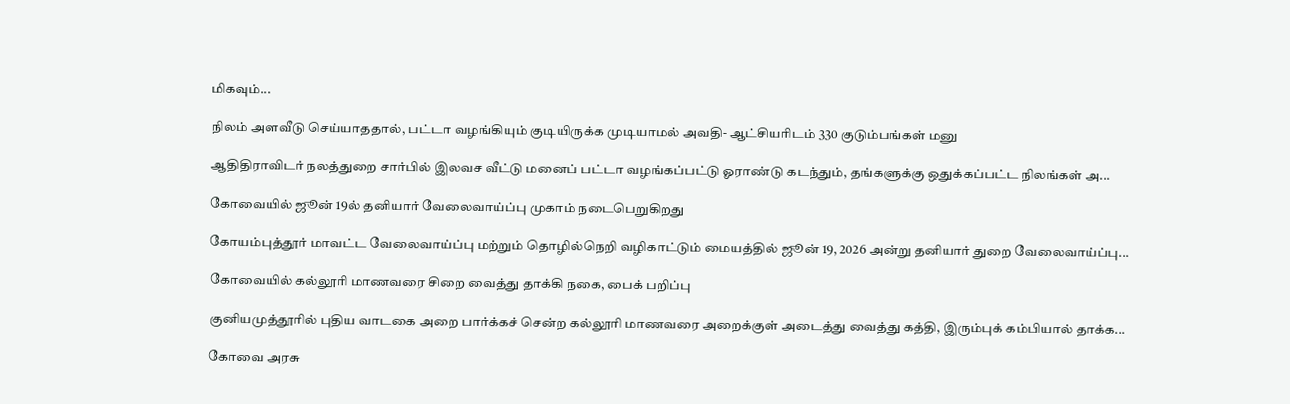மிகவும்...

நிலம் அளவீடு செய்யாததால், பட்டா வழங்கியும் குடியிருக்க முடியாமல் அவதி- ஆட்சியரிடம் 330 குடும்பங்கள் மனு

ஆதிதிராவிடர் நலத்துறை சார்பில் இலவச வீட்டு மனைப் பட்டா வழங்கப்பட்டு ஓராண்டு கடந்தும், தங்களுக்கு ஒதுக்கப்பட்ட நிலங்கள் அ...

கோவையில் ஜூன் 19ல் தனியார் வேலைவாய்ப்பு முகாம் நடைபெறுகிறது

கோயம்புத்தூர் மாவட்ட வேலைவாய்ப்பு மற்றும் தொழில்நெறி வழிகாட்டும் மையத்தில் ஜூன் 19, 2026 அன்று தனியார் துறை வேலைவாய்ப்பு...

கோவையில் கல்லூரி மாணவரை சிறை வைத்து தாக்கி நகை, பைக் பறிப்பு

குனியமுத்தூரில் புதிய வாடகை அறை பார்க்கச் சென்ற கல்லூரி மாணவரை அறைக்குள் அடைத்து வைத்து கத்தி, இரும்புக் கம்பியால் தாக்க...

கோவை அரசு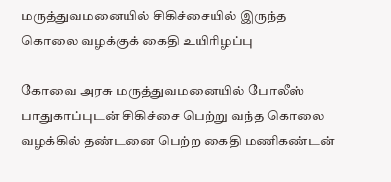மருத்துவமனையில் சிகிச்சையில் இருந்த கொலை வழக்குக் கைதி உயிரிழப்பு

கோவை அரசு மருத்துவமனையில் போலீஸ் பாதுகாப்புடன் சிகிச்சை பெற்று வந்த கொலை வழக்கில் தண்டனை பெற்ற கைதி மணிகண்டன்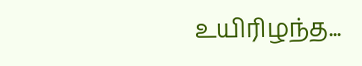உயிரிழந்த...